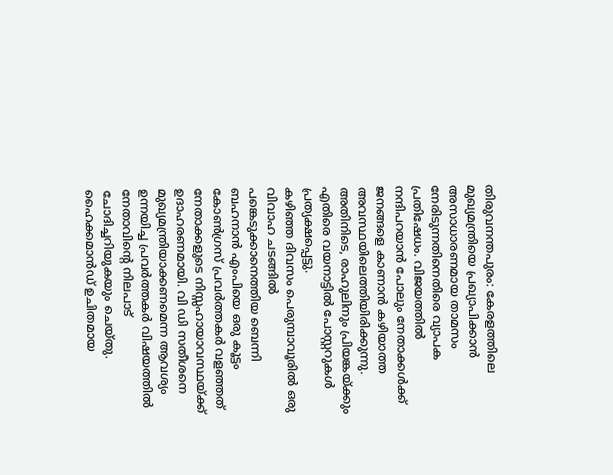തിരുവനന്തപുരം: കേരളത്തിലെ മുഖ്യമന്ത്രിയെ പ്രഖ്യാപിക്കാൻ അസാധാരണമായ താമസം നേരിടുന്നതിനെതിരെ വ്യാപക പ്രതിഷേധം. വിജയത്തിൽ നന്ദിപറയാൻ പോലും നേതാക്കൾക്ക് ജനങ്ങളെ കാണാൻ കഴിയാത്ത അവസ്ഥയിലെത്തിയിരിക്കുന്നു. അതിനിടെ, രാഹുലിനും പ്രിയങ്കയ്ക്കും എതിരെ വയനാട്ടിൽ പോസ്റ്ററുകൾ പ്രത്യക്ഷപ്പെട്ടു.
കഴിഞ്ഞ ദിവസം പെരുമ്പാവൂരിൽ ഒരു വിവാഹ ചടങ്ങിൽ പങ്കെടുക്കാനെത്തിയ ബെന്നി ബഹനാൻ എംപിയെ ഒരു കൂട്ടം കോൺഗ്രസ് പ്രവർത്തകർ വളഞ്ഞത് നേതാക്കളുടെ നിസ്സഹായാവസ്ഥയ്ക്ക് ഉദാഹരണമായി. വി ഡി സതീശനെ മുഖ്യമന്ത്രിയാക്കണമെന്ന ആവശ്യം ഉന്നയിച്ച പ്രവർത്തകർ വിഷയത്തിൽ നേതാവിന്റെ നിലപാട് ചോദിച്ചറിയുകയും ചെയ്തു. ഹൈക്കമാൻഡ് ഉചിതമായ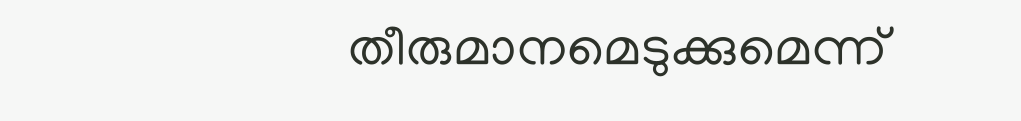തീരുമാനമെടുക്കുമെന്ന്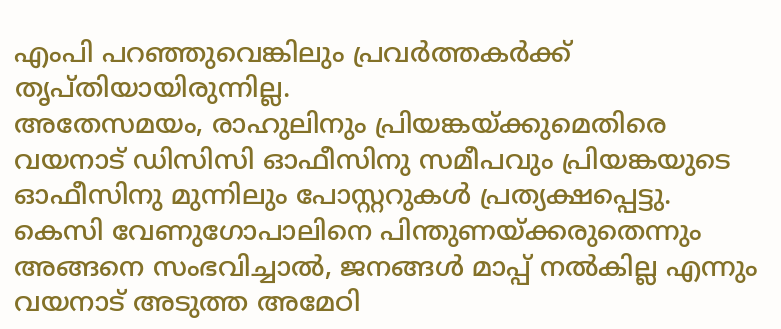എംപി പറഞ്ഞുവെങ്കിലും പ്രവർത്തകർക്ക് തൃപ്തിയായിരുന്നില്ല.
അതേസമയം, രാഹുലിനും പ്രിയങ്കയ്ക്കുമെതിരെ വയനാട് ഡിസിസി ഓഫീസിനു സമീപവും പ്രിയങ്കയുടെ ഓഫീസിനു മുന്നിലും പോസ്റ്ററുകൾ പ്രത്യക്ഷപ്പെട്ടു. കെസി വേണുഗോപാലിനെ പിന്തുണയ്ക്കരുതെന്നും അങ്ങനെ സംഭവിച്ചാൽ, ജനങ്ങൾ മാപ്പ് നൽകില്ല എന്നും വയനാട് അടുത്ത അമേഠി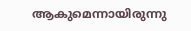ആകുമെന്നായിരുന്നു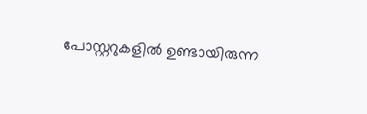പോസ്റ്ററുകളിൽ ഉണ്ടായിരുന്ന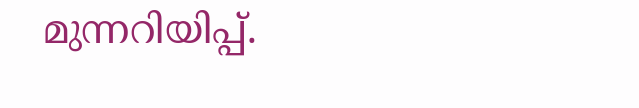മുന്നറിയിപ്പ്.